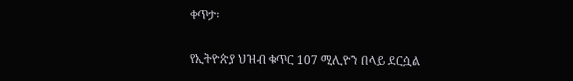ቀጥታ፡

የኢትዮጵያ ህዝብ ቁጥር 107 ሚሊዮን በላይ ደርሷል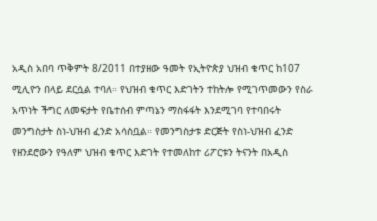አዲስ አበባ ጥቅምት 8/2011 በተያዘው ዓመት የኢትዮጵያ ህዝብ ቁጥር ከ107 ሚሊዮን በላይ ደርሷል ተባለ። የህዝብ ቁጥር እድገትን ተከትሎ የሚገጥመውን የስራ አጥነት ችግር ለመፍታት የቤተሰብ ምጣኔን ማስፋፋት እንደሚገባ የተባበሩት መንግስታት ስነ-ህዝብ ፈንድ አሳስቧል። የመንግስታቱ ድርጅት የስነ-ህዝብ ፈንድ የዘንደሮውን የዓለም ህዝብ ቁጥር እድገት የተመለከተ ሪፖርቱን ትናንት በአዲስ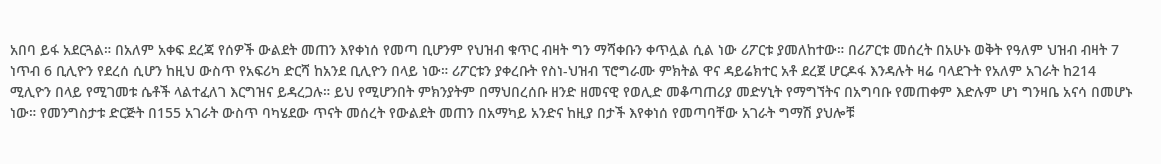አበባ ይፋ አደርጓል። በአለም አቀፍ ደረጃ የሰዎች ውልደት መጠን እየቀነሰ የመጣ ቢሆንም የህዝብ ቁጥር ብዛት ግን ማሻቀቡን ቀጥሏል ሲል ነው ሪፖርቱ ያመለከተው። በሪፖርቱ መሰረት በአሁኑ ወቅት የዓለም ህዝብ ብዛት 7 ነጥብ 6 ቢሊዮን የደረሰ ሲሆን ከዚህ ውስጥ የአፍሪካ ድርሻ ከአንደ ቢሊዮን በላይ ነው። ሪፖርቱን ያቀረቡት የስነ-ህዝብ ፕሮግራሙ ምክትል ዋና ዳይሬክተር አቶ ደረጀ ሆርዶፋ እንዳሉት ዛሬ ባላደጉት የአለም አገራት ከ214 ሚሊዮን በላይ የሚገመቱ ሴቶች ላልተፈለገ እርግዝና ይዳረጋሉ። ይህ የሚሆንበት ምክንያትም በማህበረሰቡ ዘንድ ዘመናዊ የወሊድ መቆጣጠሪያ መድሃኒት የማግኘትና በአግባቡ የመጠቀም እድሉም ሆነ ግንዛቤ አናሳ በመሆኑ ነው። የመንግስታቱ ድርጅት በ155 አገራት ውስጥ ባካሄደው ጥናት መሰረት የውልደት መጠን በአማካይ አንድና ከዚያ በታች እየቀነሰ የመጣባቸው አገራት ግማሽ ያህሎቹ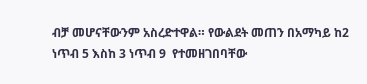ብቻ መሆናቸውንም አስረድተዋል። የውልደት መጠን በአማካይ ከ2 ነጥብ 5 እስከ 3 ነጥብ 9  የተመዘገበባቸው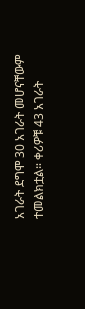አገራት ደግሞ 30 አገራት መሆናቸውም ተመልክቷል። ቀሪዎቹ 43 አገራት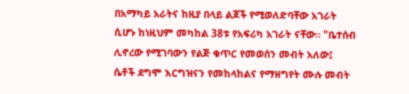በአማካይ አራትና ከዚያ በላይ ልጆች የሚወለድባቸው አገራት ሲሆኑ ከነዚህም መካከል 38ቱ የአፍሪካ አገራት ናቸው። "ቤተሰብ ሊኖረው የሚገባውን የልጅ ቁጥር የመወሰን መብት አለው፤  ሴቶች ደግሞ እርግዝናን የመከላከልና የማዘግየት ሙሉ መብት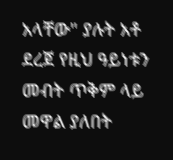አላቸው" ያሉት አቶ ደረጀ የዚህ ዓይነቱን መብት ጥቅም ላይ መዋል ያለበት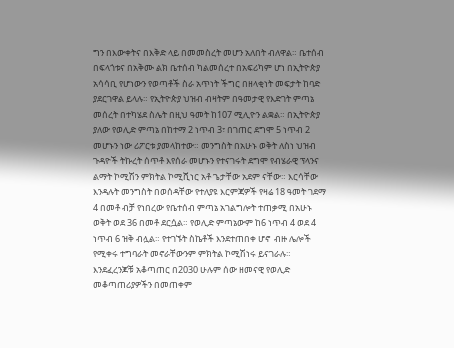ግን በእውቀትና በእቅድ ላይ በመመስረት መሆን አለበት ብለዋል። ቤተሰብ በፍላጎቱና በአቅሙ ልክ ቤተሰብ ካልመሰረተ በአፍሪካም ሆነ በኢትዮጵያ አሳሳቢ የሆነውን የወጣቶች ስራ አጥነት ችግር በዘላቂነት መፍታት ከባድ ያደርገዋል ይላሉ። የኢትዮጵያ ህዝብ ብዛትም በዓመታዊ የእድገት ምጣኔ መሰረት በተካሄደ ስሌት በዚህ ዓመት ከ107 ሚሊዮን ልቋል። በኢትዮጵያ ያለው የወሊድ ምጣኔ በከተማ 2 ነጥብ 3፣ በገጠር ደግሞ 5 ነጥብ 2 መሆኑን ነው ሪፖርቱ ያመላከተው። መንግስት በአሁኑ ወቅት ለስነ ህዝብ ጉዳዮች ትኩረት ሰጥቶ እየሰራ መሆኑን የተናገሩት ደግሞ የብሄራዊ ፕላንና ልማት ኮሚሽን ምክትል ኮሚሺነር አቶ ጌታቸው አደም ናቸው። እርሳቸው እንዳሉት መንግስት በወሰዳቸው የተለያዩ እርምጃዎች የዛሬ 18 ዓመት ገደማ 4 በመቶ ብቻ የነበረው የቤተሰብ ምጣኔ አገልግሎት ተጠቃሚ በአሁኑ ወቅት ወደ 36 በመቶ ደርሷል። የወሊድ ምጣኔውም ከ6 ነጥብ 4 ወደ 4 ነጥብ 6 ዝቅ ብሏል። የተገኙት ስኬቶች እንደተጠበቀ ሆኖ  ብዙ ሌሎች የሚቀሩ ተግባራት መኖራቸውንም ምክትል ኮሚሽነሩ ይናገራሉ። እንደፈረንጆቹ አቆጣጠር በ2030 ሁሉም ሰው ዘመናዊ የወሊድ መቆጣጠሪያዎችን በመጠቀም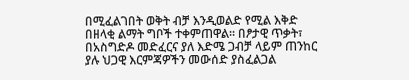በሚፈልገበት ወቅት ብቻ እንዲወልድ የሚል እቅድ በዘላቂ ልማት ግቦች ተቀምጠዋል። በፆታዊ ጥቃት፣ በአስግድዶ መድፈርና ያለ እድሜ ጋብቻ ላይም ጠንከር ያሉ ህጋዊ እርምጃዎችን መውሰድ ያስፈልጋል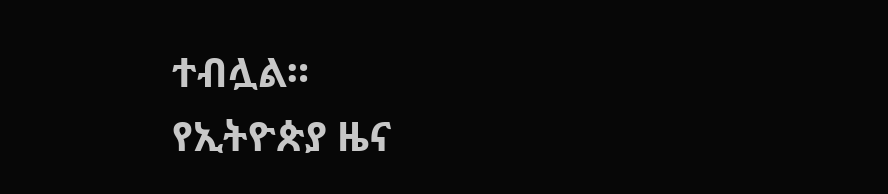ተብሏል።
የኢትዮጵያ ዜና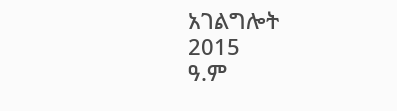አገልግሎት
2015
ዓ.ም